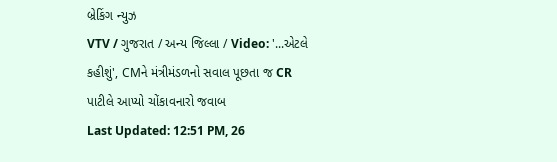બ્રેકિંગ ન્યુઝ
VTV / ગુજરાત / અન્ય જિલ્લા / Video: '...એટલે કહીશું', CMને મંત્રીમંડળનો સવાલ પૂછતા જ CR પાટીલે આપ્યો ચોંકાવનારો જવાબ
Last Updated: 12:51 PM, 26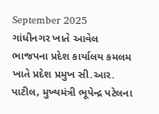September 2025
ગાંધીનગર ખાતે આવેલ ભાજપના પ્રદેશ કાર્યાલય કમલમ ખાતે પ્રદેશ પ્રમુખ સી.આર. પાટીલ, મુખ્યમંત્રી ભૂપેન્દ્ર પટેલના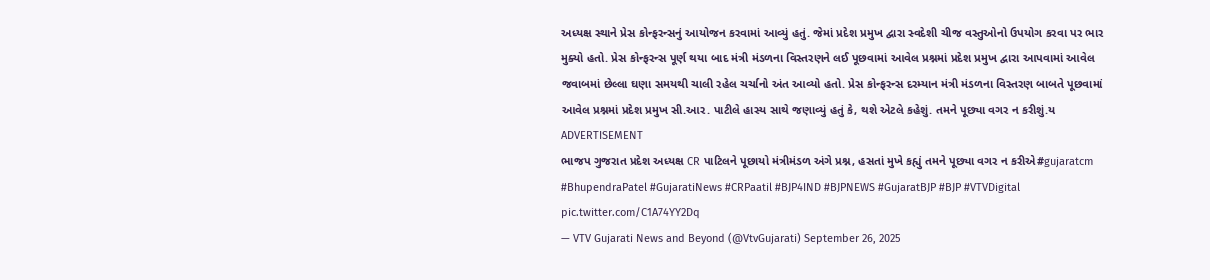અધ્યક્ષ સ્થાને પ્રેસ કોન્ફરન્સનું આયોજન કરવામાં આવ્યું હતું. જેમાં પ્રદેશ પ્રમુખ દ્વારા સ્વદેશી ચીજ વસ્તુઓનો ઉપયોગ કરવા પર ભાર મુક્યો હતો. પ્રેસ કોન્ફરન્સ પૂર્ણ થયા બાદ મંત્રી મંડળના વિસ્તરણને લઈ પૂછવામાં આવેલ પ્રશ્નમાં પ્રદેશ પ્રમુખ દ્વારા આપવામાં આવેલ જવાબમાં છેલ્લા ઘણા સમયથી ચાલી રહેલ ચર્ચાનો અંત આવ્યો હતો. પ્રેસ કોન્ફરન્સ દરમ્યાન મંત્રી મંડળના વિસ્તરણ બાબતે પૂછવામાં આવેલ પ્રશ્નમાં પ્રદેશ પ્રમુખ સી.આર. પાટીલે હાસ્ય સાથે જણાવ્યું હતું કે, થશે એટલે કહેશું. તમને પૂછ્યા વગર ન કરીશું.ય
ADVERTISEMENT
ભાજપ ગુજરાત પ્રદેશ અધ્યક્ષ CR પાટિલને પૂછાયો મંત્રીમંડળ અંગે પ્રશ્ન, હસતાં મુખે કહ્યું તમને પૂછ્યા વગર ન કરીએ#gujaratcm #BhupendraPatel #GujaratiNews #CRPaatil #BJP4IND #BJPNEWS #GujaratBJP #BJP #VTVDigital pic.twitter.com/C1A74YY2Dq
— VTV Gujarati News and Beyond (@VtvGujarati) September 26, 2025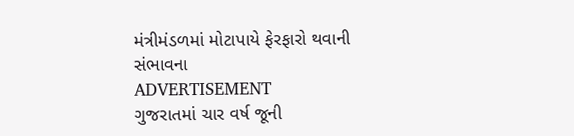મંત્રીમંડળમાં મોટાપાયે ફેરફારો થવાની સંભાવના
ADVERTISEMENT
ગુજરાતમાં ચાર વર્ષ જૂની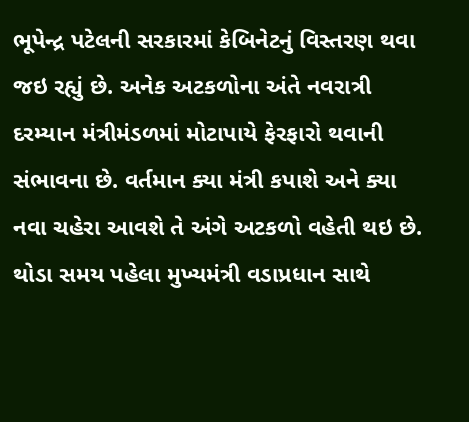ભૂપેન્દ્ર પટેલની સરકારમાં કેબિનેટનું વિસ્તરણ થવા જઇ રહ્યું છે. અનેક અટકળોના અંતે નવરાત્રી દરમ્યાન મંત્રીમંડળમાં મોટાપાયે ફેરફારો થવાની સંભાવના છે. વર્તમાન ક્યા મંત્રી કપાશે અને ક્યા નવા ચહેરા આવશે તે અંગે અટકળો વહેતી થઇ છે. થોડા સમય પહેલા મુખ્યમંત્રી વડાપ્રધાન સાથે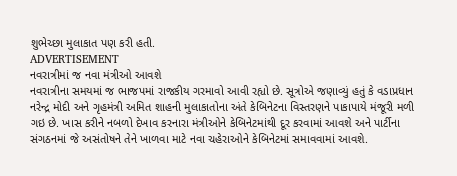શુભેચ્છા મુલાકાત પણ કરી હતી.
ADVERTISEMENT
નવરાત્રીમાં જ નવા મંત્રીઓ આવશે
નવરાત્રીના સમયમાં જ ભાજપમાં રાજકીય ગરમાવો આવી રહ્યો છે. સૂત્રોએ જણાવ્યું હતું કે વડાપ્રધાન નરેન્દ્ર મોદી અને ગૃહમંત્રી અમિત શાહની મુલાકાતોના અંતે કેબિનેટના વિસ્તરણને પાકાપાયે મંજૂરી મળી ગઇ છે. ખાસ કરીને નબળો દેખાવ કરનારા મંત્રીઓને કેબિનેટમાંથી દૂર કરવામાં આવશે અને પાર્ટીના સંગઠનમાં જે અસંતોષને તેને ખાળવા માટે નવા ચહેરાઓને કેબિનેટમાં સમાવવામાં આવશે.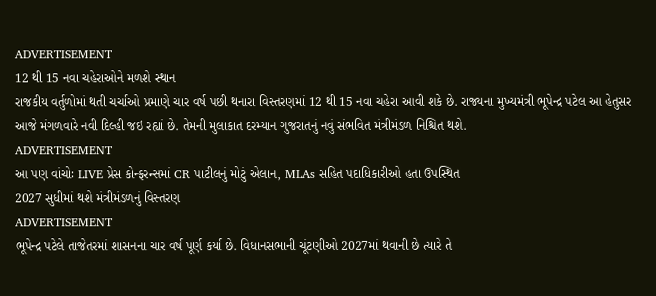ADVERTISEMENT
12 થી 15 નવા ચહેરાઓને મળશે સ્થાન
રાજકીય વર્તુળોમાં થતી ચર્ચાઓ પ્રમાણે ચાર વર્ષ પછી થનારા વિસ્તરણમાં 12 થી 15 નવા ચહેરા આવી શકે છે. રાજ્યના મુખ્યમંત્રી ભૂપેન્દ્ર પટેલ આ હેતુસર આજે મંગળવારે નવી દિલ્હી જઇ રહ્યાં છે. તેમની મુલાકાત દરમ્યાન ગુજરાતનું નવું સંભવિત મંત્રીમંડળ નિશ્ચિત થશે.
ADVERTISEMENT
આ પણ વાંચોઃ LIVE પ્રેસ કોન્ફરન્સમાં CR પાટીલનું મોટું એલાન, MLAs સહિત પદાધિકારીઓ હતા ઉપસ્થિત
2027 સુધીમાં થશે મંત્રીમંડળનું વિસ્તરણ
ADVERTISEMENT
ભૂપેન્દ્ર પટેલે તાજેતરમાં શાસનના ચાર વર્ષ પૂર્ણ કર્યા છે. વિધાનસભાની ચૂંટણીઓ 2027માં થવાની છે ત્યારે તે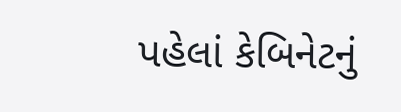પહેલાં કેબિનેટનું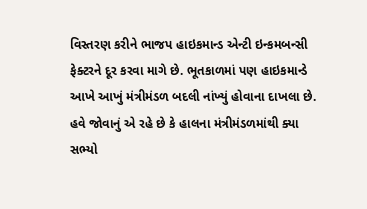વિસ્તરણ કરીને ભાજપ હાઇકમાન્ડ એન્ટી ઇન્કમબન્સી ફેક્ટરને દૂર કરવા માગે છે. ભૂતકાળમાં પણ હાઇકમાન્ડે આખે આખું મંત્રીમંડળ બદલી નાંખ્યું હોવાના દાખલા છે. હવે જોવાનું એ રહે છે કે હાલના મંત્રીમંડળમાંથી ક્યા સભ્યો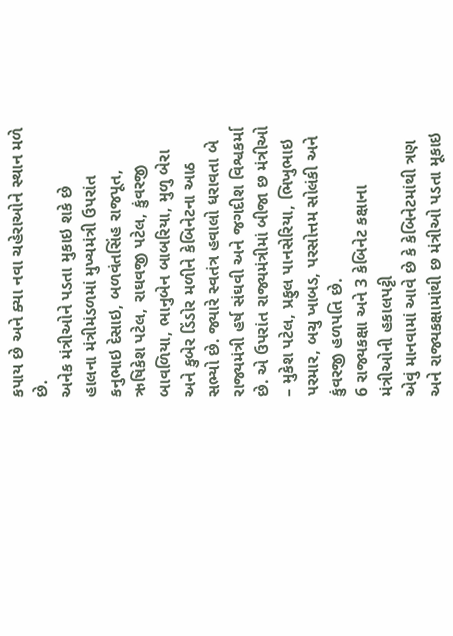કપાય છે અને ક્યા નવા ચહેરાઓને સ્થાન મળે છે.
અનેક મંત્રીઓને પડતા મુકાઇ શકે છે
હાલના મંત્રીમંડળમાં મુખ્યમંત્રી ઉપરાંત કનુભાઇ દેસાઇ, બળવંતસિંહ રાજપૂત, ઋષિકેશ પટેલ, રાઘવજી પટેલ, કુંવરજી બાવળિયા, ભાનુબેન બાબરિયા, મુળુ બેરા અને કુબેર ડિંડોર મળીને કેબિનેટના આઠ સભ્યો છે. જ્યારે સ્વતંત્ર હવાલો ધરાવતા બે રાજ્યમંત્રી હર્ષ સંઘવી અને જગદીશ વિશ્વકર્મા છે. એ ઉપરાંત રાજ્યમંત્રીમાં બીજા છ મંત્રીઓ – મુકેશ પટેલ, પ્રફુલ પાનસેરિયા, ભિખુભાઇ પરમાર, બચુ ખાબડ, પરસોત્તમ સોલંકી અને કુંવરજી હળપતિ છે.
6 રાજ્યકક્ષા અને 3 કેબિનેટ કક્ષાના મંત્રીઓની હકાલપટ્ટી
એવું માનવામાં આવે છે કે કેબિનેટમાંથી ત્રણ અને રાજ્યકક્ષામાંથી છ મંત્રીઓ પડતા મૂકાઇ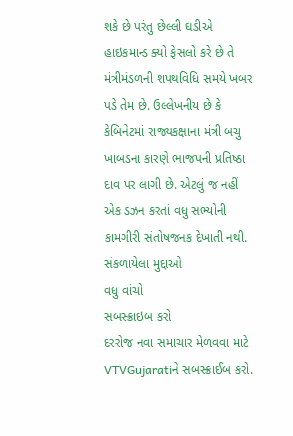શકે છે પરંતુ છેલ્લી ઘડીએ હાઇકમાન્ડ ક્યો ફેસલો કરે છે તે મંત્રીમંડળની શપથવિધિ સમયે ખબર પડે તેમ છે. ઉલ્લેખનીય છે કે કેબિનેટમાં રાજ્યકક્ષાના મંત્રી બચુ ખાબડના કારણે ભાજપની પ્રતિષ્ઠા દાવ પર લાગી છે. એટલું જ નહીં એક ડઝન કરતાં વધુ સભ્યોની કામગીરી સંતોષજનક દેખાતી નથી.
સંકળાયેલા મુદ્દાઓ
વધુ વાંચો
સબસ્ક્રાઇબ કરો
દરરોજ નવા સમાચાર મેળવવા માટે VTVGujaratiને સબસ્ક્રાઈબ કરો.